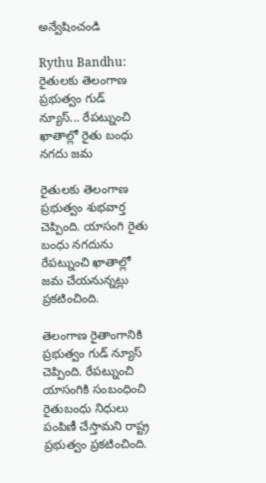అన్వేషించండి

Rythu Bandhu: రైతులకు తెలంగాణ ప్రభుత్వం గుడ్ న్యూస్... రేపట్నుంచి ఖాతాల్లో రైతు బంధు నగదు జమ

రైతులకు తెలంగాణ ప్రభుత్వం శుభవార్త చెప్పింది. యాసంగి రైతు బంధు నగదును రేపట్నుంచి ఖాతాల్లో జమ చేయనున్నట్లు ప్రకటించింది.

తెలంగాణ రైతాంగానికి ప్రభుత్వం గుడ్ న్యూస్ చెప్పింది. రేపట్నుంచి యాసంగికి సంబంధించి రైతుబంధు నిధులు పంపిణీ చేస్తామని రాష్ట్ర ప్రభుత్వం ప్రకటించింది.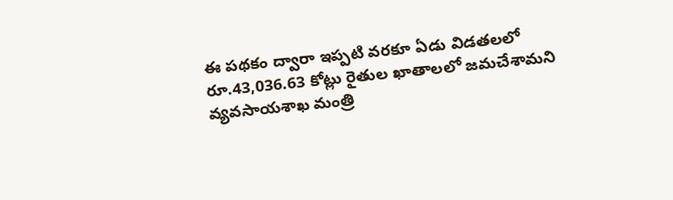ఈ పథకం ద్వారా ఇప్పటి వరకూ ఏడు విడతలలో రూ.43,036.63 కోట్లు రైతుల ఖాతాలలో జమచేశామని వ్యవసాయశాఖ మంత్రి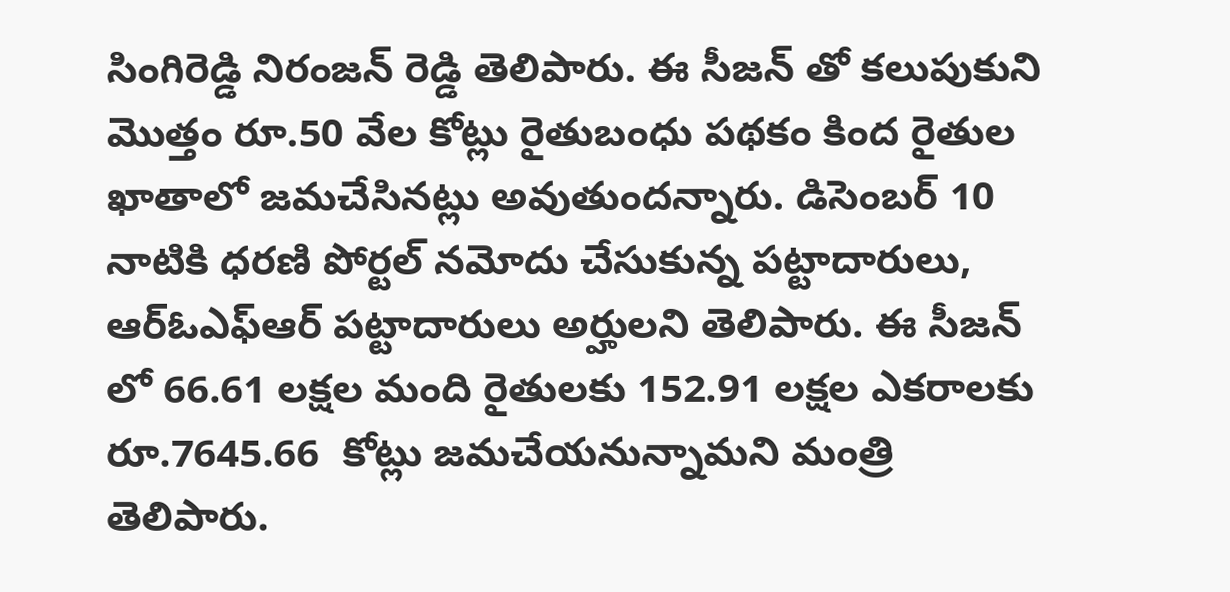సింగిరెడ్డి నిరంజన్ రెడ్డి తెలిపారు. ఈ సీజన్ తో కలుపుకుని మొత్తం రూ.50 వేల కోట్లు రైతుబంధు పథకం కింద రైతుల ఖాతాలో జమచేసినట్లు అవుతుందన్నారు. డిసెంబర్ 10 నాటికి ధరణి పోర్టల్ నమోదు చేసుకున్న పట్టాదారులు, ఆర్ఓఎఫ్ఆర్ పట్టాదారులు అర్హులని తెలిపారు. ఈ సీజన్ లో 66.61 లక్షల మంది రైతులకు 152.91 లక్షల ఎకరాలకు రూ.7645.66  కోట్లు జమచేయనున్నామని మంత్రి తెలిపారు.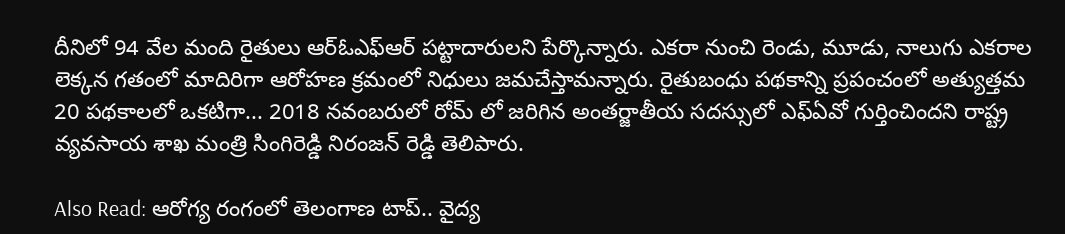దీనిలో 94 వేల మంది రైతులు ఆర్ఓఎఫ్ఆర్ పట్టాదారులని పేర్కొన్నారు. ఎకరా నుంచి రెండు, మూడు, నాలుగు ఎకరాల లెక్కన గతంలో మాదిరిగా ఆరోహణ క్రమంలో నిధులు జమచేస్తామన్నారు. రైతుబంధు పథకాన్ని ప్రపంచంలో అత్యుత్తమ 20 పథకాలలో ఒకటిగా... 2018 నవంబరులో రోమ్ లో జరిగిన అంతర్జాతీయ సదస్సులో ఎఫ్ఏవో గుర్తించిందని రాష్ట్ర వ్యవసాయ శాఖ మంత్రి సింగిరెడ్డి నిరంజన్ రెడ్డి తెలిపారు.

Also Read: ఆరోగ్య రంగంలో తెలంగాణ టాప్.. వైద్య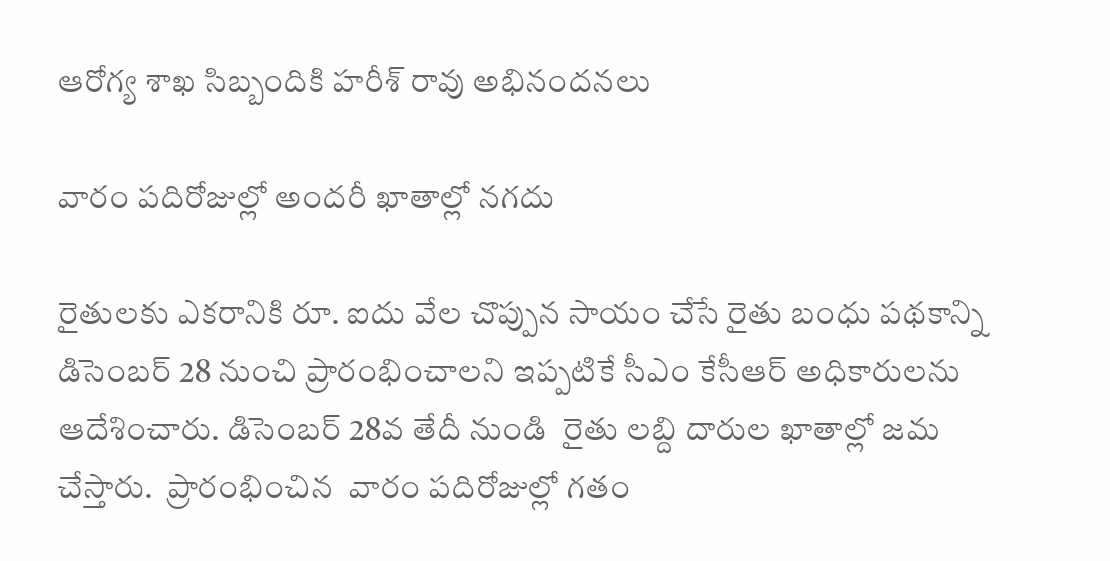ఆరోగ్య శాఖ సిబ్బందికి హరీశ్ రావు అభినందనలు

వారం పదిరోజుల్లో అందరీ ఖాతాల్లో నగదు

రైతులకు ఎకరానికి రూ. ఐదు వేల చొప్పున సాయం చేసే రైతు బంధు పథకాన్ని డిసెంబర్ 28 నుంచి ప్రారంభించాలని ఇప్పటికే సీఎం కేసీఆర్ అధికారులను ఆదేశించారు. డిసెంబర్ 28వ తేదీ నుండి  రైతు లబ్ది దారుల ఖాతాల్లో జమ చేస్తారు.  ప్రారంభించిన  వారం పదిరోజుల్లో గతం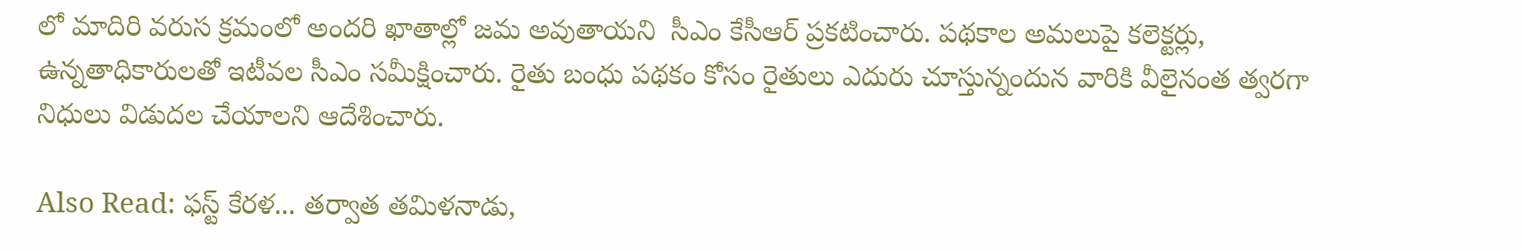లో మాదిరి వరుస క్రమంలో అందరి ఖాతాల్లో జమ అవుతాయని  సీఎం కేసీఆర్ ప్రకటించారు. పథకాల అమలుపై కలెక్టర్లు, ఉన్నతాధికారులతో ఇటీవల సీఎం సమీక్షించారు. రైతు బంధు పథకం కోసం రైతులు ఎదురు చూస్తున్నందున వారికి వీలైనంత త్వరగా నిధులు విడుదల చేయాలని ఆదేశించారు.

Also Read: ఫస్ట్ కేరళ... తర్వాత తమిళనాడు,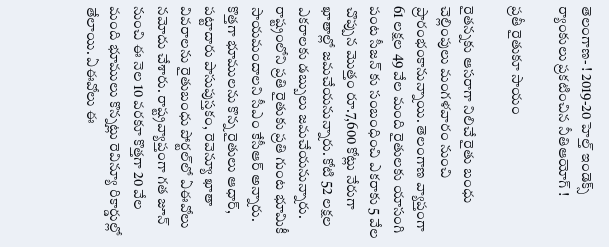తెలంగాణ- ! 2019-20 హెల్త్ ఇండెక్స్ ర్యాంకులు ప్రకటించిన నీతిఆయోగ్ !

ప్రతీ రైతుకూ సాయం

రైతన్నకు ఆసరాగా నిలిచే రైతు బంధు చెల్లింపులు మంగళవారం నుంచి ప్రారంభంకానున్నాయి. తెలంగాణ వ్యాప్తంగా 61 లక్షల 49 వేల మంది రైతులకు యాసంగి పంట సీజన్‌ కు సంబంధించి ఎకరాకు 5 వేల చొప్పున మొత్తం రూ.7,600 కోట్లు నేరుగా ఖాతాల్లో జమచేయనున్నారు. కోటి 52 లక్షల ఎకరాలకు డబ్బులు జమచేయనున్నారు. రాష్ట్రంలోని ప్రతి రైతుకు ప్రతి గుంట భూమికీ సాయమందాలని సీఎం కేసీఆర్ అన్నారు. కొత్తగా భూములను కొన్న రైతులు ఆధార్‌, పట్టాదారు పాసుపుస్తకం, రెవెన్యూ ఖాతా వివరాలను రైతుబంధు పోర్టల్‌లో ఏఈవోలు నమోదు చేశారు. రాష్ట్రవ్యాప్తంగా గత జూన్‌ నుంచి ఈ నెల 10 వరకూ కొత్తగా 20 వేల మంది భూములు కొన్నట్లు రెవిన్యూ రికార్డుల్లో తేలాయి. ఏఈవోలు ఈ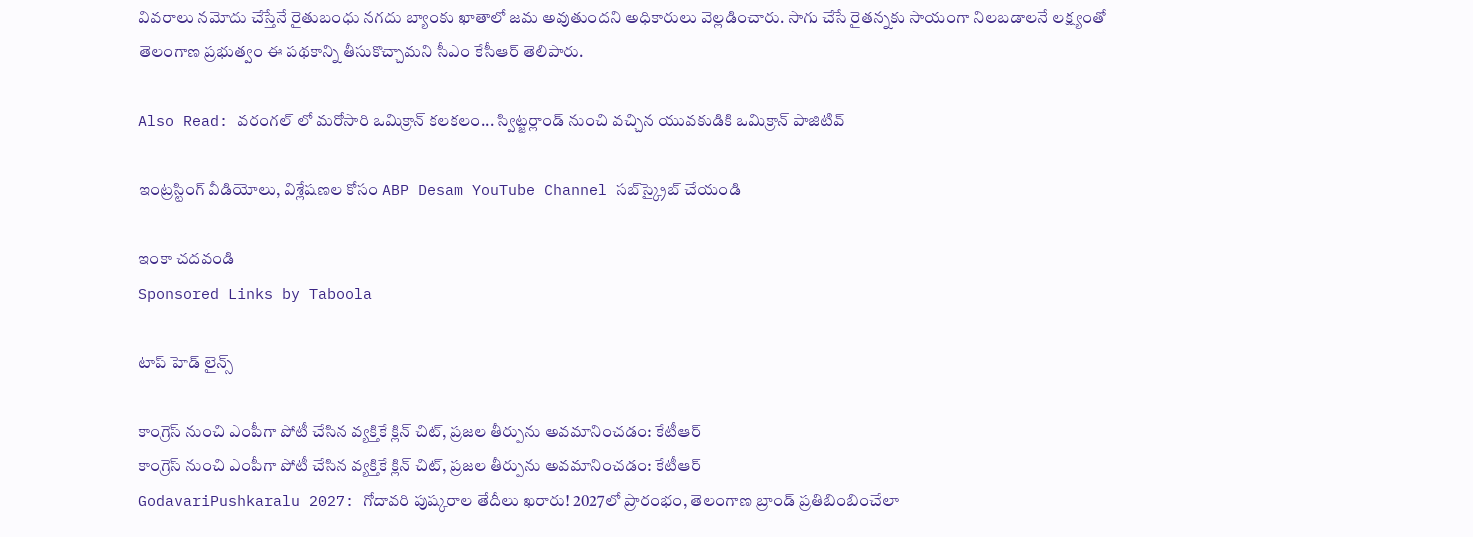వివరాలు నమోదు చేస్తేనే రైతుబంధు నగదు బ్యాంకు ఖాతాలో జమ అవుతుందని అధికారులు వెల్లడించారు. సాగు చేసే రైతన్నకు సాయంగా నిలబడాలనే లక్ష్యంతో తెలంగాణ ప్రభుత్వం ఈ పథకాన్ని తీసుకొచ్చామని సీఎం కేసీఆర్ తెలిపారు.

Also Read: వరంగల్ లో మరోసారి ఒమిక్రాన్ కలకలం... స్విట్జర్లాండ్ నుంచి వచ్చిన యువకుడికి ఒమిక్రాన్ పాజిటివ్

ఇంట్రస్టింగ్‌ వీడియోలు, విశ్లేషణల కోసం ABP Desam YouTube Channel సబ్‌స్క్రైబ్‌ చేయండి

ఇంకా చదవండి
Sponsored Links by Taboola

టాప్ హెడ్ లైన్స్

కాంగ్రెస్ నుంచి ఎంపీగా పోటీ చేసిన వ్యక్తికే క్లిన్ చిట్, ప్రజల తీర్పును అవమానించడం: కేటీఆర్
కాంగ్రెస్ నుంచి ఎంపీగా పోటీ చేసిన వ్యక్తికే క్లిన్ చిట్, ప్రజల తీర్పును అవమానించడం: కేటీఆర్
GodavariPushkaralu 2027: గోదావరి పుష్కరాల తేదీలు ఖరారు! 2027లో ప్రారంభం, తెలంగాణ బ్రాండ్ ప్రతిబింబించేలా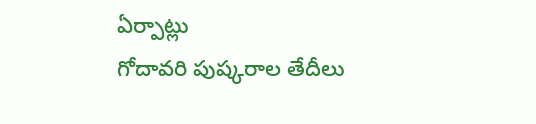ఏర్పాట్లు
గోదావరి పుష్కరాల తేదీలు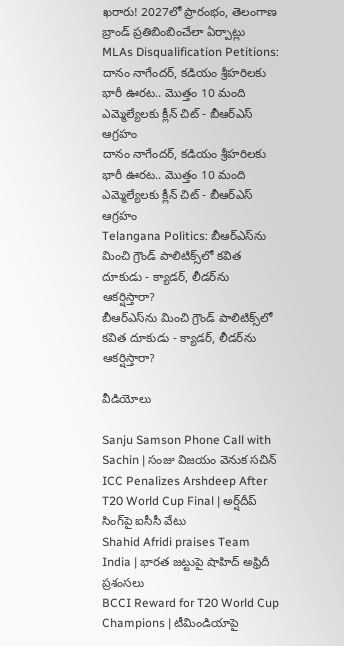ఖరారు! 2027లో ప్రారంభం, తెలంగాణ బ్రాండ్ ప్రతిబింబించేలా ఏర్పాట్లు
MLAs Disqualification Petitions: దానం నాగేందర్, కడియం శ్రీహరిలకు భారీ ఊరట.. మొత్తం 10 మంది ఎమ్మెల్యేలకు క్లీన్ చిట్ - బీఆర్ఎస్ ఆగ్రహం
దానం నాగేందర్, కడియం శ్రీహరిలకు భారీ ఊరట.. మొత్తం 10 మంది ఎమ్మెల్యేలకు క్లీన్ చిట్ - బీఆర్ఎస్ ఆగ్రహం
Telangana Politics: బీఆర్ఎస్‌ను మించి గ్రౌండ్ పాలిటిక్స్‌లో కవిత దూకుడు - క్యాడర్, లీడర్‌ను ఆకర్షిస్తారా?
బీఆర్ఎస్‌ను మించి గ్రౌండ్ పాలిటిక్స్‌లో కవిత దూకుడు - క్యాడర్, లీడర్‌ను ఆకర్షిస్తారా?

వీడియోలు

Sanju Samson Phone Call with Sachin | సంజు విజయం వెనుక సచిన్
ICC Penalizes Arshdeep After T20 World Cup Final | అర్ష్‌దీప్ సింగ్‌పై ఐసీసీ వేటు
Shahid Afridi praises Team India | భారత జట్టుపై షాహిద్ అఫ్రిదీ ప్రశంసలు
BCCI Reward for T20 World Cup Champions | టీమిండియాపై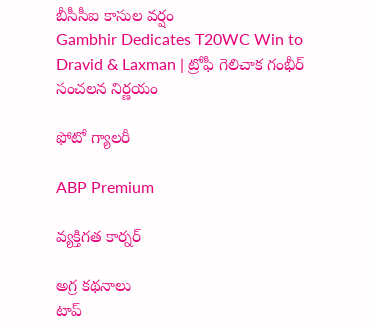బీసీసీఐ కాసుల వర్షం
Gambhir Dedicates T20WC Win to Dravid & Laxman | ట్రోఫీ గెలిచాక గంభీర్ సంచలన నిర్ణయం

ఫోటో గ్యాలరీ

ABP Premium

వ్యక్తిగత కార్నర్

అగ్ర కథనాలు
టాప్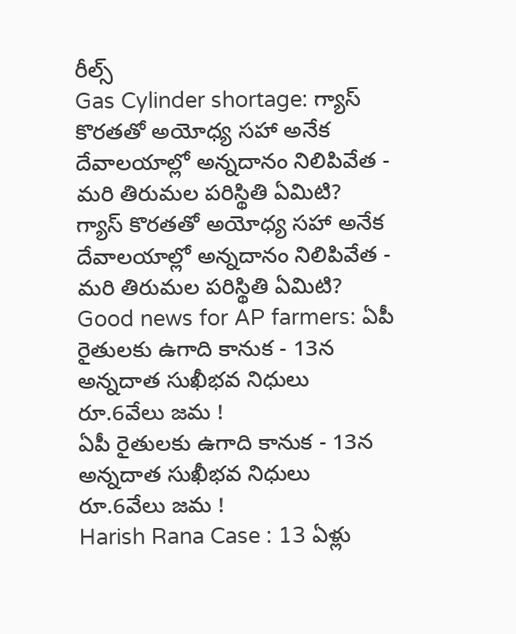రీల్స్
Gas Cylinder shortage: గ్యాస్ కొరతతో అయోధ్య సహా అనేక దేవాలయాల్లో అన్నదానం నిలిపివేత - మరి తిరుమల పరిస్థితి ఏమిటి?
గ్యాస్ కొరతతో అయోధ్య సహా అనేక దేవాలయాల్లో అన్నదానం నిలిపివేత - మరి తిరుమల పరిస్థితి ఏమిటి?
Good news for AP farmers: ఏపీ రైతులకు ఉగాది కానుక - 13న అన్నదాత సుఖీభవ నిధులు రూ.6వేలు జమ !
ఏపీ రైతులకు ఉగాది కానుక - 13న అన్నదాత సుఖీభవ నిధులు రూ.6వేలు జమ !
Harish Rana Case : 13 ఏళ్లు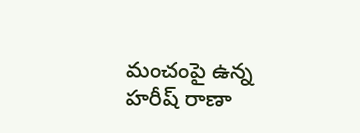మంచంపై ఉన్న హరీష్‌ రాణా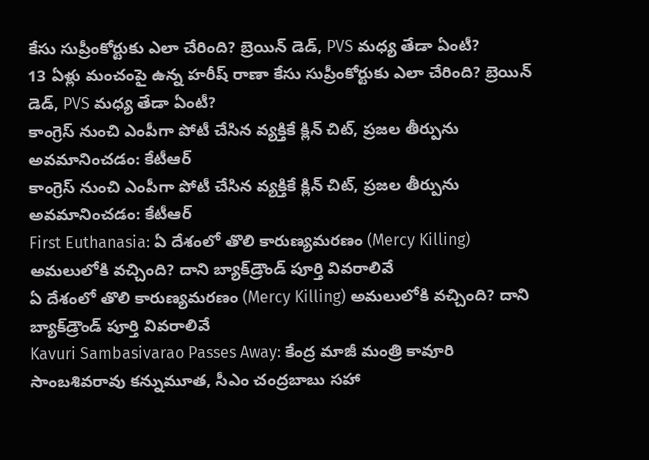కేసు సుప్రీంకోర్టుకు ఎలా చేరింది? బ్రెయిన్ డెడ్, PVS మధ్య తేడా ఏంటీ?
13 ఏళ్లు మంచంపై ఉన్న హరీష్‌ రాణా కేసు సుప్రీంకోర్టుకు ఎలా చేరింది? బ్రెయిన్ డెడ్, PVS మధ్య తేడా ఏంటీ?
కాంగ్రెస్ నుంచి ఎంపీగా పోటీ చేసిన వ్యక్తికే క్లిన్ చిట్, ప్రజల తీర్పును అవమానించడం: కేటీఆర్
కాంగ్రెస్ నుంచి ఎంపీగా పోటీ చేసిన వ్యక్తికే క్లిన్ చిట్, ప్రజల తీర్పును అవమానించడం: కేటీఆర్
First Euthanasia: ఏ దేశంలో తొలి కారుణ్యమరణం (Mercy Killing) అమలులోకి వచ్చింది? దాని బ్యాక్‌డ్రౌండ్ పూర్తి వివరాలివే
ఏ దేశంలో తొలి కారుణ్యమరణం (Mercy Killing) అమలులోకి వచ్చింది? దాని బ్యాక్‌డ్రౌండ్ పూర్తి వివరాలివే
Kavuri Sambasivarao Passes Away: కేంద్ర మాజీ మంత్రి కావూరి సాంబశివరావు కన్నుమూత, సీఎం చంద్రబాబు సహా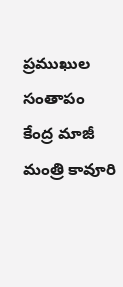ప్రముఖుల సంతాపం
కేంద్ర మాజీ మంత్రి కావూరి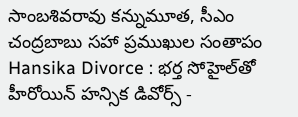సాంబశివరావు కన్నుమూత, సీఎం చంద్రబాబు సహా ప్రముఖుల సంతాపం
Hansika Divorce : భర్త సోహైల్‌తో హీరోయిన్ హన్సిక డివోర్స్ -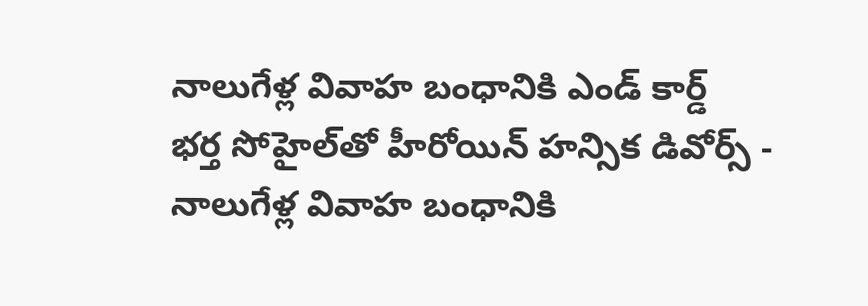నాలుగేళ్ల వివాహ బంధానికి ఎండ్ కార్డ్
భర్త సోహైల్‌తో హీరోయిన్ హన్సిక డివోర్స్ - నాలుగేళ్ల వివాహ బంధానికి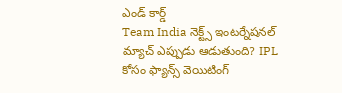ఎండ్ కార్డ్
Team India నెక్ట్స్ ఇంటర్నేషనల్ మ్యాచ్ ఎప్పుడు ఆడుతుంది? IPL కోసం ఫ్యాన్స్ వెయిటింగ్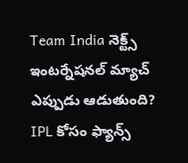Team India నెక్ట్స్ ఇంటర్నేషనల్ మ్యాచ్ ఎప్పుడు ఆడుతుంది? IPL కోసం ఫ్యాన్స్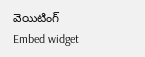వెయిటింగ్
Embed widget